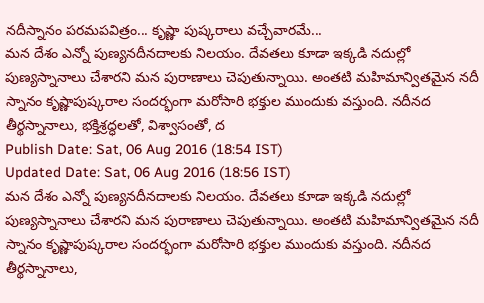నదీస్నానం పరమపవిత్రం... కృష్ణా పుష్కరాలు వచ్చేవారమే...
మన దేశం ఎన్నో పుణ్యనదీనదాలకు నిలయం. దేవతలు కూడా ఇక్కడి నదుల్లో పుణ్యస్నానాలు చేశారని మన పురాణాలు చెపుతున్నాయి. అంతటి మహిమాన్వితమైన నదీ స్నానం కృష్ణాపుష్కరాల సందర్భంగా మరోసారి భక్తుల ముందుకు వస్తుంది. నదీనద తీర్థస్నానాలు, భక్తిశ్రద్ధలతో, విశ్వాసంతో, ద
Publish Date: Sat, 06 Aug 2016 (18:54 IST)
Updated Date: Sat, 06 Aug 2016 (18:56 IST)
మన దేశం ఎన్నో పుణ్యనదీనదాలకు నిలయం. దేవతలు కూడా ఇక్కడి నదుల్లో పుణ్యస్నానాలు చేశారని మన పురాణాలు చెపుతున్నాయి. అంతటి మహిమాన్వితమైన నదీ స్నానం కృష్ణాపుష్కరాల సందర్భంగా మరోసారి భక్తుల ముందుకు వస్తుంది. నదీనద తీర్థస్నానాలు,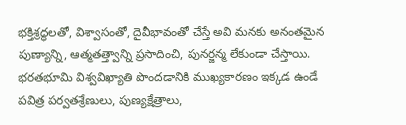భక్తిశ్రద్ధలతో, విశ్వాసంతో, దైవీభావంతో చేస్తే అవి మనకు అనంతమైన పుణ్యాన్ని, ఆత్మతత్త్వాన్ని ప్రసాదించి, పునర్జన్మ లేకుండా చేస్తాయి.
భరతభూమి విశ్వవిఖ్యాతి పొందడానికి ముఖ్యకారణం ఇక్కడ ఉండే పవిత్ర పర్వతశ్రేణులు, పుణ్యక్షేత్రాలు,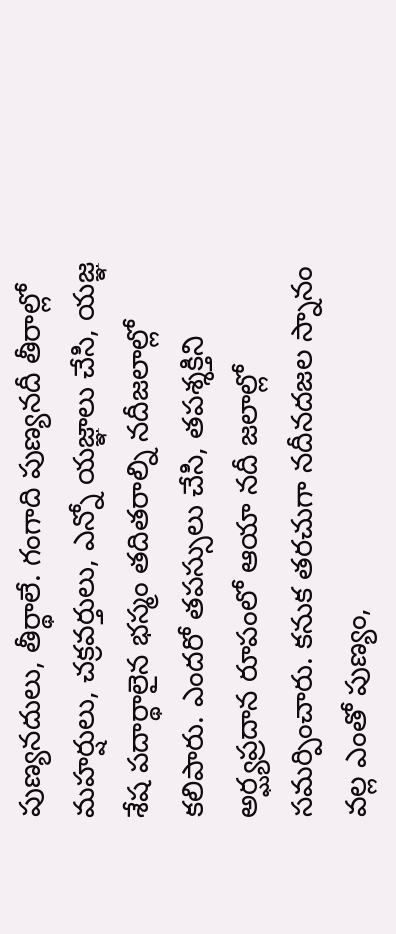పుణ్యనదులు, తీర్థాలే. గంగాది పుణ్యనదీ తీరాల్లో మహర్షులు, చక్రవర్తులు, ఎన్నో యజ్ఞాలు చేసి, యజ్ఞ శేష పదార్థాలైన భస్మం తదితరాల్ని నదీజలాల్లో కలిపారు. ఎందరో తపస్సులు చేసి, తపశ్శక్తిని అర్ఘ్యప్రదాన రూపంలో ఆయా నదీ జలాల్లో సమర్పించారు. కనుక తరచుగా నదీనదజల స్నానం వల్ల ఎంతో పుణ్యం,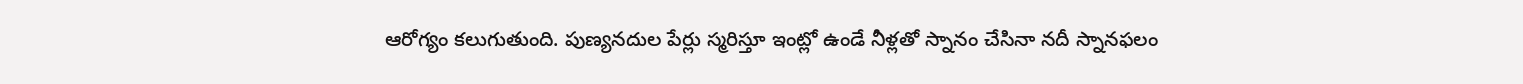ఆరోగ్యం కలుగుతుంది. పుణ్యనదుల పేర్లు స్మరిస్తూ ఇంట్లో ఉండే నీళ్లతో స్నానం చేసినా నదీ స్నానఫలం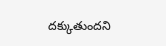దక్కుతుందని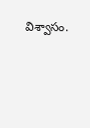విశ్వాసం.